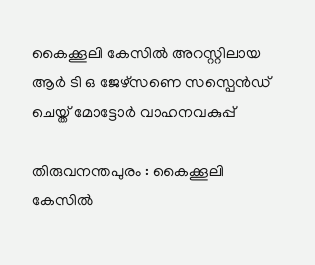കൈക്കൂലി കേസിൽ അറസ്റ്റിലായ ആർ ടി ഒ ജേഴ്‌സണെ സസ്പെൻഡ് ചെയ്ത് മോട്ടോർ വാഹനവകുപ്പ്

തിരുവനന്തപുരം : കൈക്കൂലി കേസിൽ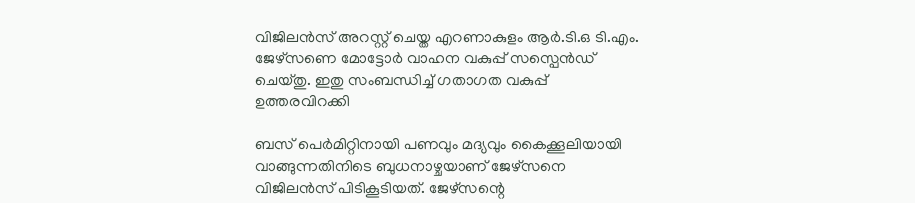വിജിലൻസ് അറസ്റ്റ് ചെയ്ത എറണാകുളം ആർ.ടി.ഒ ടി.എം. ജേഴ്‌സണെ മോട്ടോർ വാഹന വകുപ്പ് സസ്പെൻഡ് ചെയ്തു. ഇതു സംബന്ധിച്ച് ഗതാഗത വകുപ്പ് ഉത്തരവിറക്കി

ബസ് പെർമിറ്റിനായി പണവും മദ്യവും കൈക്കൂലിയായി വാങ്ങുന്നതിനിടെ ബുധനാഴ്ചയാണ് ജേഴ്സനെ വിജിലൻസ് പിടികൂടിയത്. ജേഴ്സന്റെ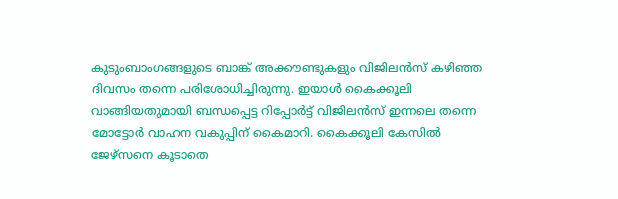കുടുംബാംഗങ്ങളുടെ ബാങ്ക് അക്കൗണ്ടുകളും വിജിലൻസ് കഴിഞ്ഞ ദിവസം തന്നെ പരിശോധിച്ചിരുന്നു. ഇയാൾ കൈക്കൂലി വാങ്ങിയതുമായി ബന്ധപ്പെട്ട റിപ്പോർട്ട് വിജിലൻസ് ഇന്നലെ തന്നെ മോട്ടോർ വാഹന വകുപ്പിന് കൈമാറി. കൈക്കൂലി കേസിൽ ജേഴ്സനെ കൂടാതെ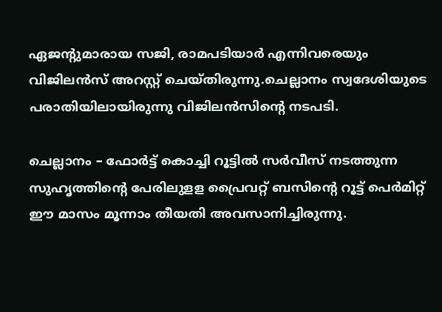ഏജന്റുമാരായ സജി, രാമപടിയാർ എന്നിവരെയും വിജിലൻസ് അറസ്റ്റ് ചെയ്തിരുന്നു.ചെല്ലാനം സ്വദേശിയുടെ പരാതിയിലായിരുന്നു വിജിലൻസിന്റെ നടപടി.

ചെല്ലാനം – ഫോർട്ട് കൊച്ചി റൂട്ടിൽ സർവീസ് നടത്തുന്ന സുഹൃത്തിന്റെ പേരിലുളള പ്രൈവറ്റ് ബസിന്റെ റൂട്ട് പെർമിറ്റ് ഈ മാസം മൂന്നാം തീയതി അവസാനിച്ചിരുന്നു.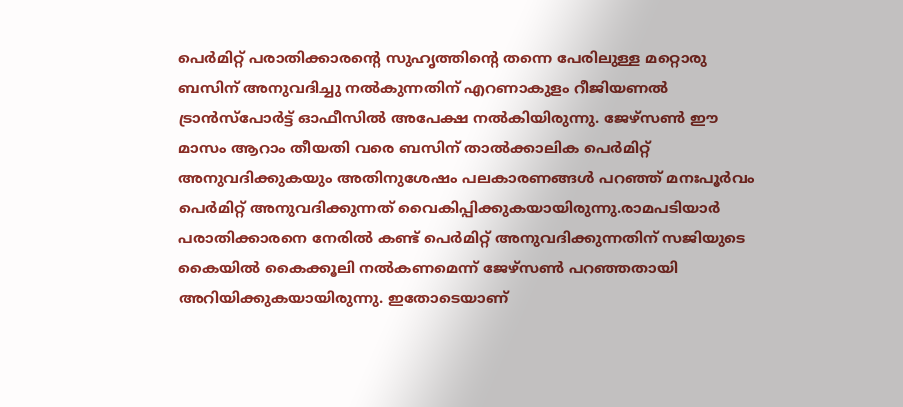പെർമിറ്റ് പരാതിക്കാരന്റെ സുഹൃത്തിന്റെ തന്നെ പേരിലുള്ള മറ്റൊരു ബസിന് അനുവദിച്ചു നൽകുന്നതിന് എറണാകുളം റീജിയണൽ ട്രാൻസ്പോർട്ട് ഓഫീസിൽ അപേക്ഷ നൽകിയിരുന്നു. ജേഴ്സൺ ഈ മാസം ആറാം തീയതി വരെ ബസിന് താൽക്കാലിക പെർമിറ്റ് അനുവദിക്കുകയും അതിനുശേഷം പലകാരണങ്ങൾ പറഞ്ഞ് മനഃപൂർവം പെർമിറ്റ് അനുവദിക്കുന്നത് വൈകിപ്പിക്കുകയായിരുന്നു.രാമപടിയാർ പരാതിക്കാരനെ നേരിൽ കണ്ട് പെർമിറ്റ് അനുവദിക്കുന്നതിന് സജിയുടെ കൈയിൽ കൈക്കൂലി നൽകണമെന്ന് ജേഴ്സൺ പറഞ്ഞതായി അറിയിക്കുകയായിരുന്നു. ഇതോടെയാണ്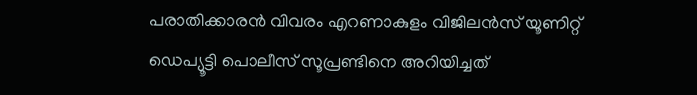പരാതിക്കാരൻ വിവരം എറണാകുളം വിജിലൻസ് യൂണിറ്റ് ഡെപ്യൂട്ടി പൊലീസ് സൂപ്രണ്ടിനെ അറിയിച്ചത്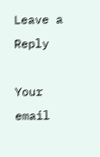Leave a Reply

Your email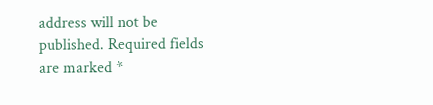address will not be published. Required fields are marked *